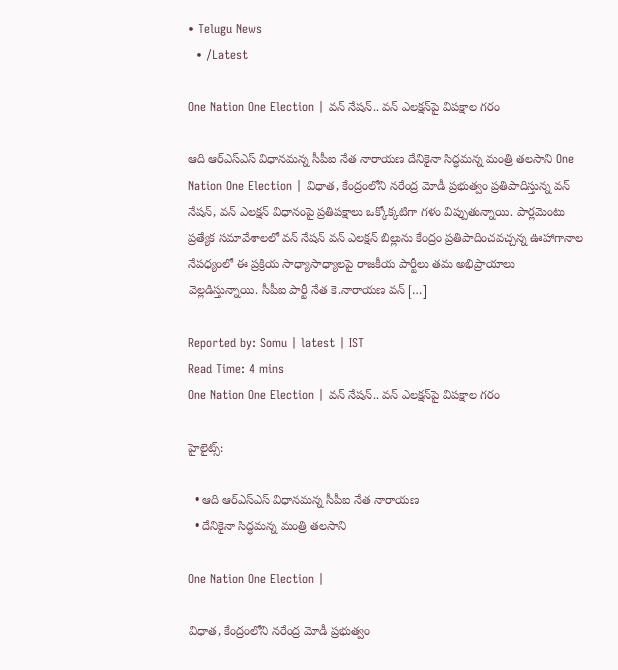• Telugu News
  • /Latest

One Nation One Election | వన్ నేషన్.. వన్ ఎలక్షన్‌పై విపక్షాల గరం

ఆది ఆర్‌ఎస్‌ఎస్ విధానమన్న సీపీఐ నేత నారాయణ దేనికైనా సిద్ధమన్న మంత్రి తలసాని One Nation One Election | విధాత, కేంద్రంలోని నరేంద్ర మోడీ ప్రభుత్వం ప్రతిపాదిస్తున్న వన్ నేషన్‌, వన్ ఎలక్షన్ విధానంపై ప్రతిపక్షాలు ఒక్కోక్కటిగా గళం విప్పుతున్నాయి. పార్లమెంటు ప్రత్యేక సమావేశాలలో వన్ నేషన్ వన్ ఎలక్షన్ బిల్లును కేంద్రం ప్రతిపాదించవచ్చన్న ఊహాగానాల నేపధ్యంలో ఈ ప్రక్రియ సాధ్యాసాధ్యాలపై రాజకీయ పార్టీలు తమ అభిప్రాయాలు వెల్లడిస్తున్నాయి. సీపీఐ పార్టీ నేత కె.నారాయణ వన్ […]

Reported by: Somu | latest | IST
Read Time: 4 mins
One Nation One Election | వన్ నేషన్.. వన్ ఎలక్షన్‌పై విపక్షాల గరం

హైలైట్స్:

  • ఆది ఆర్‌ఎస్‌ఎస్ విధానమన్న సీపీఐ నేత నారాయణ
  • దేనికైనా సిద్ధమన్న మంత్రి తలసాని

One Nation One Election |

విధాత, కేంద్రంలోని నరేంద్ర మోడీ ప్రభుత్వం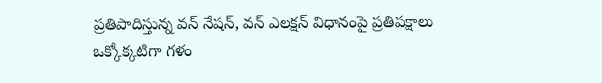ప్రతిపాదిస్తున్న వన్ నేషన్‌, వన్ ఎలక్షన్ విధానంపై ప్రతిపక్షాలు ఒక్కోక్కటిగా గళం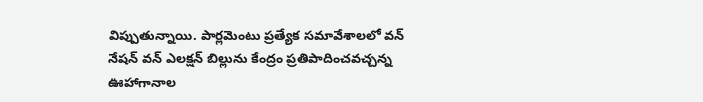విప్పుతున్నాయి. పార్లమెంటు ప్రత్యేక సమావేశాలలో వన్ నేషన్ వన్ ఎలక్షన్ బిల్లును కేంద్రం ప్రతిపాదించవచ్చన్న ఊహాగానాల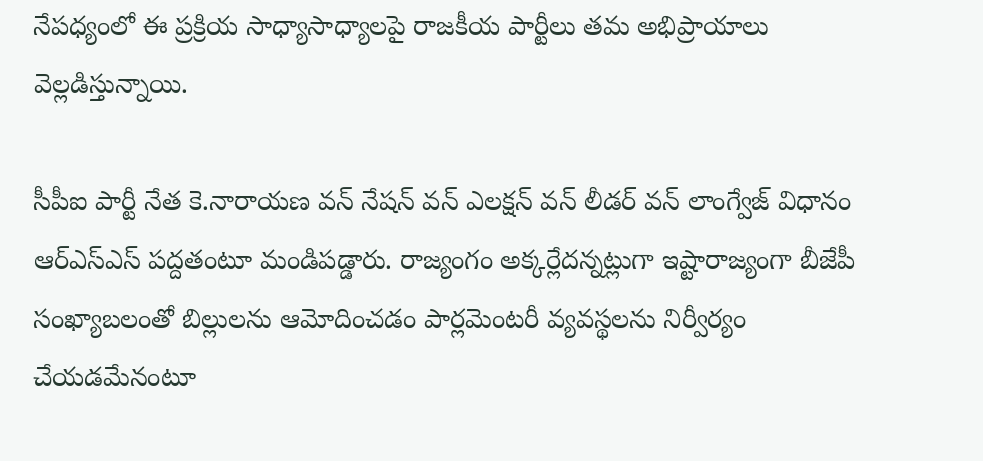నేపధ్యంలో ఈ ప్రక్రియ సాధ్యాసాధ్యాలపై రాజకీయ పార్టీలు తమ అభిప్రాయాలు వెల్లడిస్తున్నాయి.

సీపీఐ పార్టీ నేత కె.నారాయణ వన్ నేషన్ వన్ ఎలక్షన్ వన్ లీడర్ వన్ లాంగ్వేజ్‌ విధానం ఆర్‌ఎస్‌ఎస్ పద్దతంటూ మండిపడ్డారు. రాజ్యంగం అక్కర్లేదన్నట్లుగా ఇష్టారాజ్యంగా బీజేపీ సంఖ్యాబలంతో బిల్లులను ఆమోదించడం పార్లమెంటరీ వ్యవస్థలను నిర్వీర్యం చేయడమేనంటూ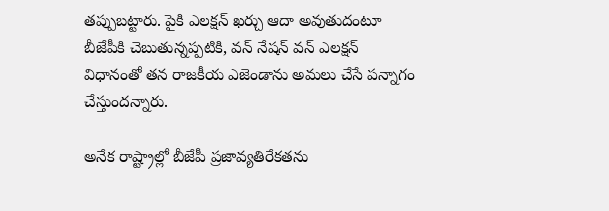తప్పుబట్టారు. పైకి ఎలక్షన్ ఖర్చు ఆదా అవుతుదంటూ బీజేపీకి చెబుతున్నప్పటికి, వన్ నేషన్ వన్ ఎలక్షన్ విధానంతో తన రాజకీయ ఎజెండాను అమలు చేసే పన్నాగం చేస్తుందన్నారు.

అనేక రాష్ట్రాల్లో బీజేపీ ప్రజావ్యతిరేకతను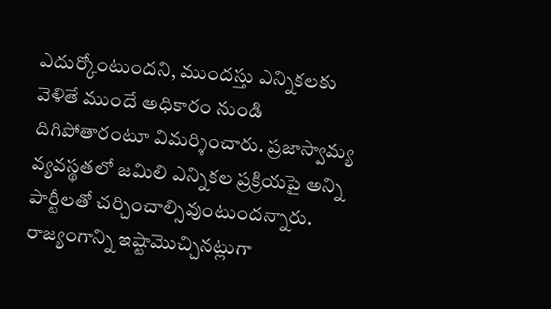ఎదుర్కోంటుందని, ముందస్తు ఎన్నికలకు వెళితే ముందే అధికారం నుండి దిగిపోతారంటూ విమర్శించారు. ప్రజాస్వామ్య వ్యవస్థతలో జమిలి ఎన్నికల ప్రక్రియపై అన్ని పార్టీలతో చర్చించాల్సివుంటుందన్నారు. రాజ్యంగాన్ని ఇష్టామొచ్చినట్లుగా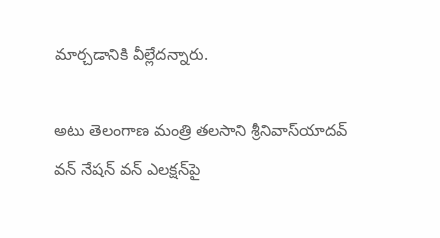మార్చడానికి వీల్లేదన్నారు.

అటు తెలంగాణ మంత్రి తలసాని శ్రీనివాస్‌యాదవ్ వన్ నేషన్ వన్ ఎలక్షన్‌పై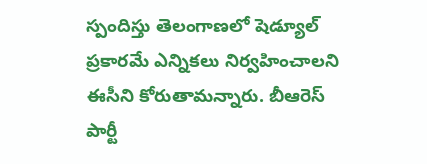స్పందిస్తు తెలంగాణలో షెడ్యూల్ ప్రకారమే ఎన్నికలు నిర్వహించాలని ఈసీని కోరుతామన్నారు. బీఆరెస్ పార్టీ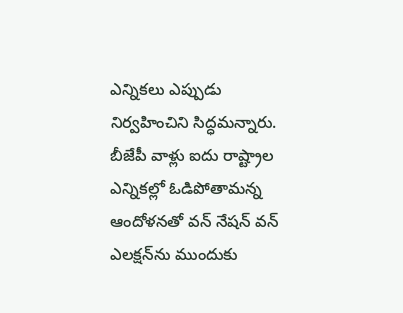ఎన్నికలు ఎప్పుడు నిర్వహించిని సిద్ధమన్నారు. బీజేపీ వాళ్లు ఐదు రాష్ట్రాల ఎన్నికల్లో ఓడిపోతామన్న ఆందోళనతో వన్ నేషన్ వన్ ఎలక్షన్‌ను ముందుకు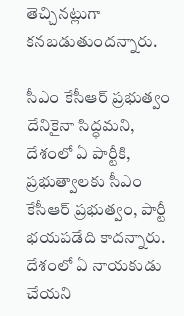తెచ్చినట్లుగా కనబడుతుందన్నారు.

సీఎం కేసీఆర్ ప్రభుత్వం దేనికైనా సిద్ధమని, దేశంలో ఏ పార్టీకి, ప్రభుత్వాలకు సీఎం కేసీఆర్ ప్రభుత్వం, పార్టీ భయపడేది కాదన్నారు. దేశంలో ఏ నాయకుడు చేయని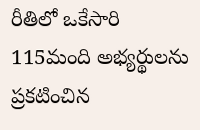రీతిలో ఒకేసారి 115మంది అభ్యర్థులను ప్రకటించిన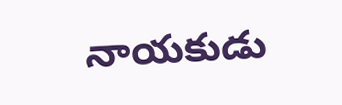నాయకుడు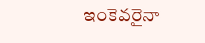ఇంకెవరైనా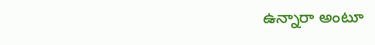ఉన్నారా అంటూ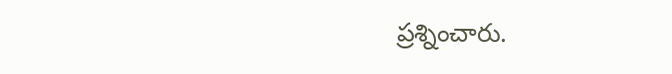ప్రశ్నించారు.